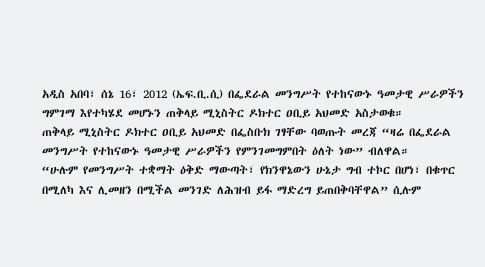አዲስ አበባ፣ ሰኔ 16፣ 2012 (ኤፍ.ቢ.ሲ) በፌደራል መንግሥት የተከናውኑ ዓመታዊ ሥራዎችን ግምገማ እየተካሄደ መሆኑን ጠቅላይ ሚኒስትር ዶክተር ዐቢይ አህመድ አስታወቁ።
ጠቅላይ ሚኒስትር ዶክተር ዐቢይ አህመድ በፌስቡክ ገፃቸው ባወጡት መረጃ “ዛሬ በፌደራል መንግሥት የተከናውኑ ዓመታዊ ሥራዎችን የምንገመግምበት ዕለት ነው” ብለዋል።
“ሁሉም የመንግሥት ተቋማት ዕቅድ ማውጣት፣ የክንዋኔውን ሁኔታ ግብ ተኮር በሆነ፣ በቁጥር በሚለካ እና ሊመዘን በሚችል መንገድ ለሕዝብ ይፋ ማድረግ ይጠበቅባቸዋል” ሲሉም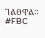ገልፀዋል።
#FBC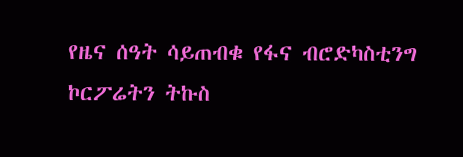የዜና ሰዓት ሳይጠብቁ የፋና ብሮድካስቲንግ ኮርፖሬትን ትኩስ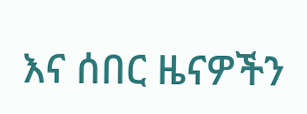እና ሰበር ዜናዎችን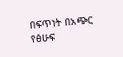በፍጥነት በአጭር የፅሁፍ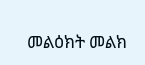መልዕክት መልክ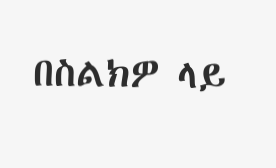በስልክዎ ላይ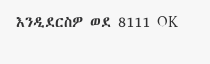እንዲደርስዎ ወደ 8111 OK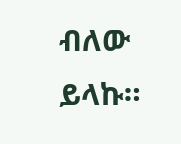ብለው ይላኩ።